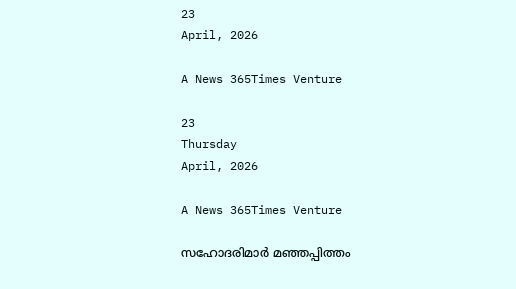23
April, 2026

A News 365Times Venture

23
Thursday
April, 2026

A News 365Times Venture

സഹോദരിമാർ മഞ്ഞപ്പിത്തം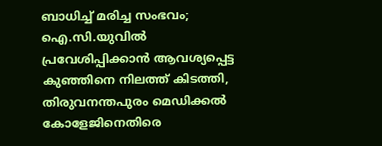ബാധിച്ച് മരിച്ച സംഭവം; ഐ.സി.യുവിൽ പ്രവേശിപ്പിക്കാൻ ആവശ്യപ്പെട്ട കുഞ്ഞിനെ നിലത്ത് കിടത്തി, തിരുവനന്തപുരം മെഡിക്കൽ കോളേജിനെതിരെ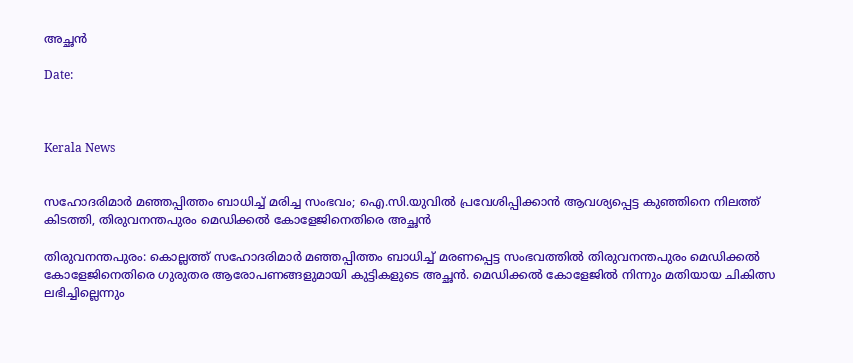അച്ഛൻ

Date:



Kerala News


സഹോദരിമാർ മഞ്ഞപ്പിത്തം ബാധിച്ച് മരിച്ച സംഭവം; ഐ.സി.യുവിൽ പ്രവേശിപ്പിക്കാൻ ആവശ്യപ്പെട്ട കുഞ്ഞിനെ നിലത്ത് കിടത്തി, തിരുവനന്തപുരം മെഡിക്കൽ കോളേജിനെതിരെ അച്ഛൻ

തിരുവനന്തപുരം: കൊല്ലത്ത് സഹോദരിമാർ മഞ്ഞപ്പിത്തം ബാധിച്ച് മരണപ്പെട്ട സംഭവത്തിൽ തിരുവനന്തപുരം മെഡിക്കൽ കോളേജിനെതിരെ ഗുരുതര ആരോപണങ്ങളുമായി കുട്ടികളുടെ അച്ഛൻ. മെഡിക്കൽ കോളേജിൽ നിന്നും മതിയായ ചികിത്സ ലഭിച്ചില്ലെന്നും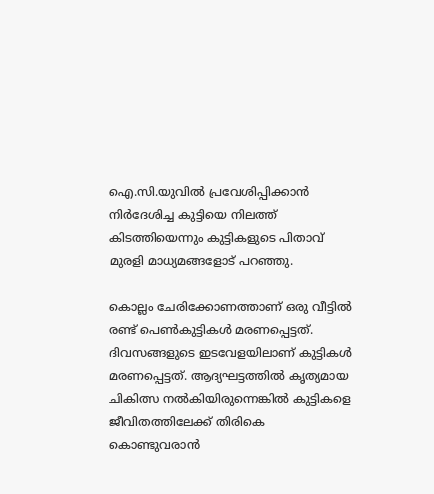ഐ.സി.യുവിൽ പ്രവേശിപ്പിക്കാൻ നിർദേശിച്ച കുട്ടിയെ നിലത്ത് കിടത്തിയെന്നും കുട്ടികളുടെ പിതാവ് മുരളി മാധ്യമങ്ങളോട് പറഞ്ഞു.

കൊല്ലം ചേരിക്കോണത്താണ് ഒരു വീട്ടിൽ രണ്ട് പെൺകുട്ടികൾ മരണപ്പെട്ടത്. ദിവസങ്ങളുടെ ഇടവേളയിലാണ് കുട്ടികൾ മരണപ്പെട്ടത്. ആദ്യഘട്ടത്തിൽ കൃത്യമായ ചികിത്സ നൽകിയിരുന്നെങ്കിൽ കുട്ടികളെ ജീവിതത്തിലേക്ക് തിരികെ കൊണ്ടുവരാൻ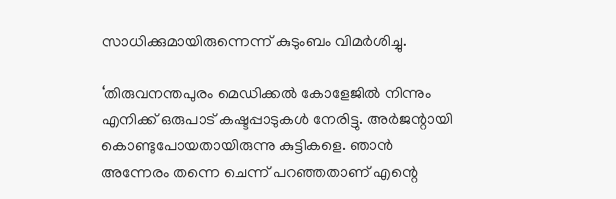സാധിക്കുമായിരുന്നെന്ന് കുടുംബം വിമർശിച്ചു.

‘തിരുവനന്തപുരം മെഡിക്കൽ കോളേജിൽ നിന്നും എനിക്ക് ഒരുപാട് കഷ്ടപ്പാടുകൾ നേരിട്ടു. അർജന്റായി കൊണ്ടുപോയതായിരുന്നു കുട്ടികളെ. ഞാൻ അന്നേരം തന്നെ ചെന്ന് പറഞ്ഞതാണ് എന്റെ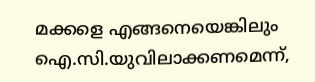മക്കളെ എങ്ങനെയെങ്കിലും ഐ.സി.യുവിലാക്കണമെന്ന്,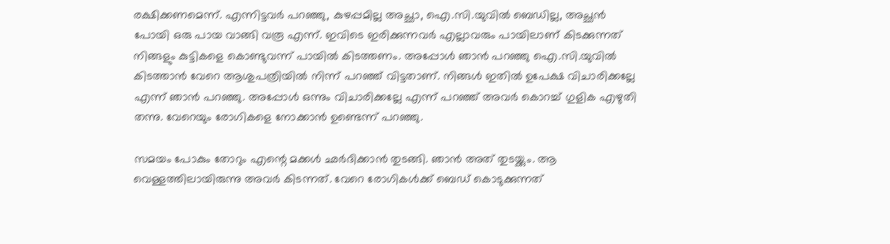രക്ഷിക്കണമെന്ന്. എന്നിട്ടവർ പറഞ്ഞു, കുഴപ്പമില്ല അച്ഛാ, ഐ.സി.യുവിൽ ബെഡില്ല, അച്ഛൻ പോയി ഒരു പായ വാങ്ങി വരൂ എന്ന്. ഇവിടെ ഇരിക്കുന്നവർ എല്ലാവരും പായിലാണ് കിടക്കുന്നത് നിങ്ങളും കുട്ടികളെ കൊണ്ടുവന്ന് പായിൽ കിടത്തണം. അപ്പോൾ ഞാൻ പറഞ്ഞു ഐ.സി.യുവിൽ കിടത്താൻ വേറെ ആശുപത്രിയിൽ നിന്ന് പറഞ്ഞ് വിട്ടതാണ്. നിങ്ങൾ ഇതിൽ ഉപേക്ഷ വിചാരിക്കല്ലേ എന്ന് ഞാൻ പറഞ്ഞു. അപ്പോൾ ഒന്നും വിചാരിക്കല്ലേ എന്ന് പറഞ്ഞ് അവർ കൊറച്ച് ഗുളിക എഴുതി തന്നു. വേറെയും രോഗികളെ നോക്കാൻ ഉണ്ടെന്ന് പറഞ്ഞു.

സമയം പോകും തോറും എന്റെ മക്കൾ ഛർദിക്കാൻ തുടങ്ങി. ഞാൻ അത് തുടയ്ക്കും. ആ വെള്ളത്തിലായിരുന്നു അവർ കിടന്നത്. വേറെ രോഗികൾക്ക് ബെഡ് കൊടുക്കുന്നത്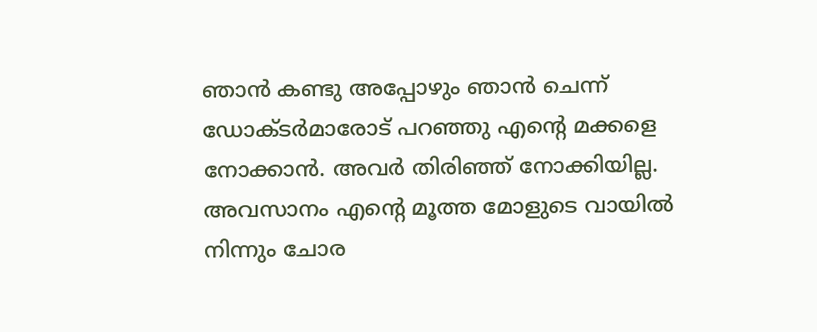ഞാൻ കണ്ടു അപ്പോഴും ഞാൻ ചെന്ന് ഡോക്ടർമാരോട് പറഞ്ഞു എന്റെ മക്കളെ നോക്കാൻ. അവർ തിരിഞ്ഞ് നോക്കിയില്ല. അവസാനം എന്റെ മൂത്ത മോളുടെ വായിൽ നിന്നും ചോര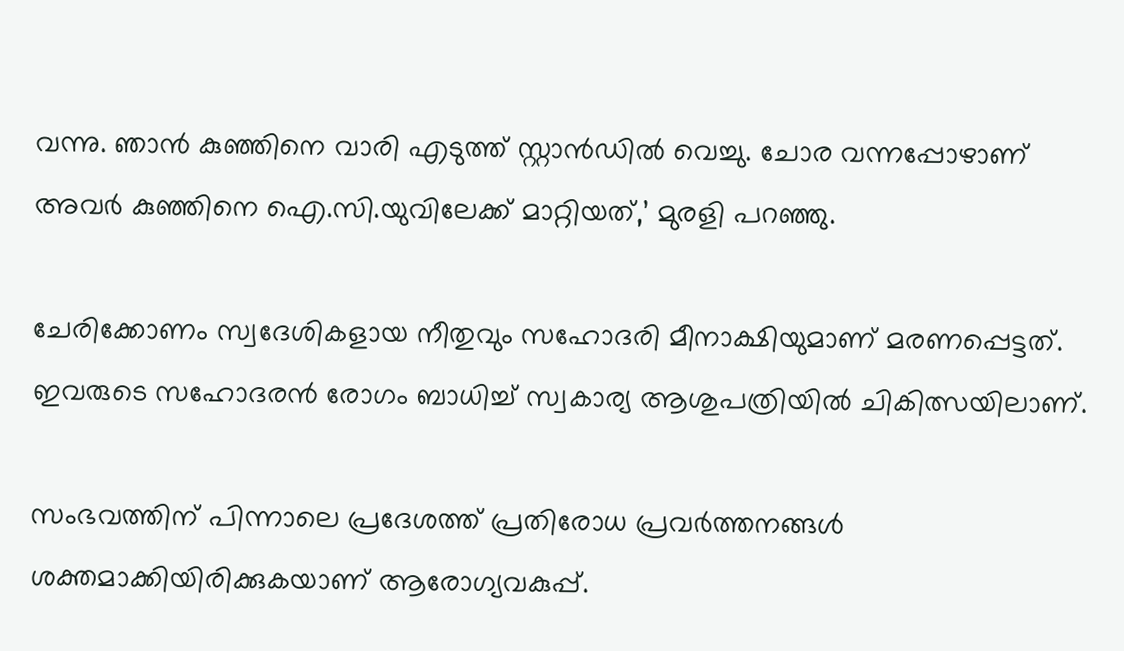വന്നു. ഞാൻ കുഞ്ഞിനെ വാരി എടുത്ത് സ്റ്റാൻഡിൽ വെച്ചു. ചോര വന്നപ്പോഴാണ് അവർ കുഞ്ഞിനെ ഐ.സി.യുവിലേക്ക് മാറ്റിയത്,’ മുരളി പറഞ്ഞു.

ചേരിക്കോണം സ്വദേശികളായ നീതുവും സഹോദരി മീനാക്ഷിയുമാണ് മരണപ്പെട്ടത്. ഇവരുടെ സഹോദരൻ രോഗം ബാധിച്ച് സ്വകാര്യ ആശുപത്രിയിൽ ചികിത്സയിലാണ്.

സംഭവത്തിന് പിന്നാലെ പ്രദേശത്ത് പ്രതിരോധ പ്രവർത്തനങ്ങൾ ശക്തമാക്കിയിരിക്കുകയാണ് ആരോഗ്യവകുപ്പ്.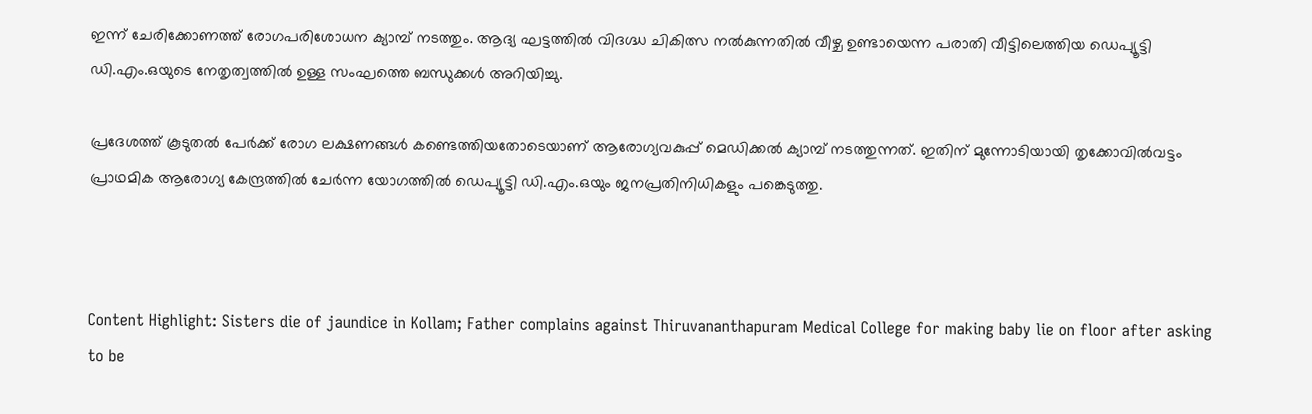ഇന്ന് ചേരിക്കോണത്ത് രോഗപരിശോധന ക്യാമ്പ് നടത്തും. ആദ്യ ഘട്ടത്തിൽ വിദഗ്ദ്ധ ചികിത്സ നൽകുന്നതിൽ വീഴ്ച ഉണ്ടായെന്ന പരാതി വീട്ടിലെത്തിയ ഡെപ്യൂട്ടി ഡി.എം.ഒയുടെ നേതൃത്വത്തിൽ ഉള്ള സംഘത്തെ ബന്ധുക്കൾ അറിയിച്ചു.

പ്രദേശത്ത് കൂടുതൽ പേർക്ക് രോഗ ലക്ഷണങ്ങൾ കണ്ടെത്തിയതോടെയാണ് ആരോഗ്യവകുപ്പ് മെഡിക്കൽ ക്യാമ്പ് നടത്തുന്നത്. ഇതിന് മുന്നോടിയായി തൃക്കോവിൽവട്ടം പ്രാഥമിക ആരോഗ്യ കേന്ദ്രത്തിൽ ചേർന്ന യോഗത്തിൽ ഡെപ്യൂട്ടി ഡി.എം.ഒയും ജനപ്രതിനിധികളും പങ്കെടുത്തു.



Content Highlight: Sisters die of jaundice in Kollam; Father complains against Thiruvananthapuram Medical College for making baby lie on floor after asking to be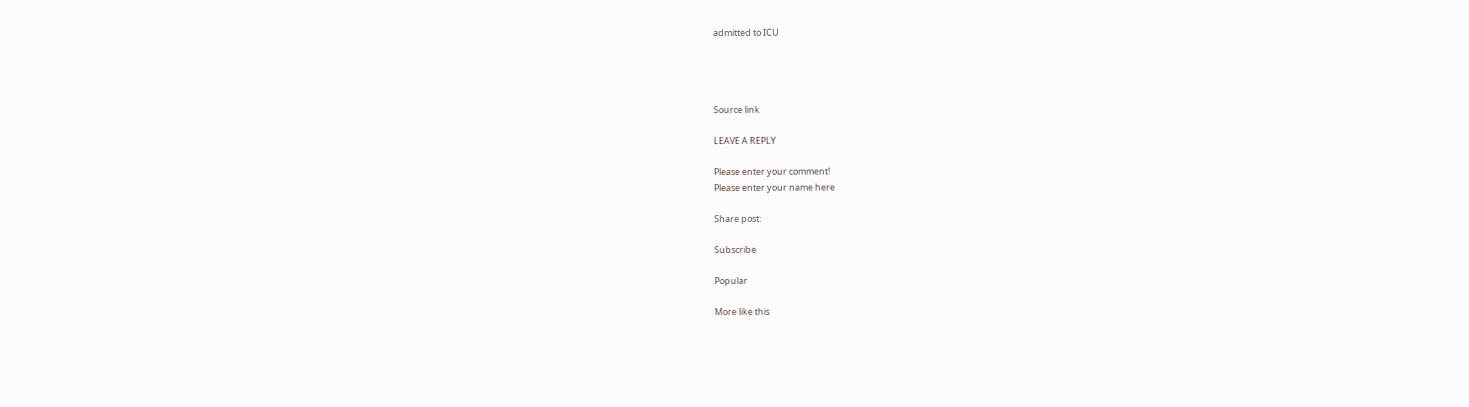admitted to ICU




Source link

LEAVE A REPLY

Please enter your comment!
Please enter your name here

Share post:

Subscribe

Popular

More like this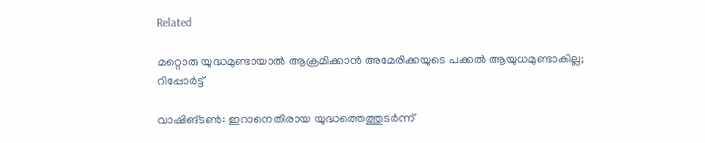Related

മറ്റൊരു യുദ്ധമുണ്ടായാല്‍ ആക്രമിക്കാന്‍ അമേരിക്കയുടെ പക്കല്‍ ആയുധമുണ്ടാകില്ല; റിപ്പോര്‍ട്ട്

വാഷിങ്ടണ്‍: ഇറാനെതിരായ യുദ്ധത്തെത്തുടര്‍ന്ന്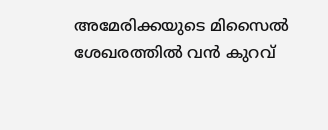അമേരിക്കയുടെ മിസൈല്‍ ശേഖരത്തില്‍ വന്‍ കുറവ്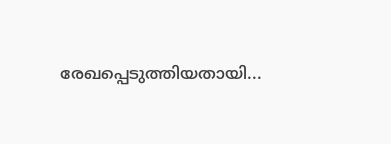രേഖപ്പെടുത്തിയതായി...